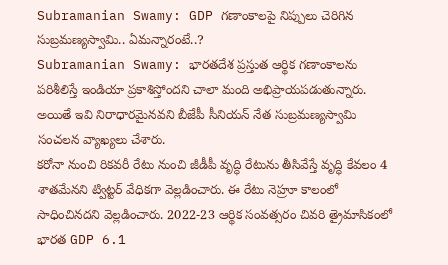Subramanian Swamy: GDP గణాంకాలపై నిప్పులు చెరిగిన సుబ్రమణ్యస్వామి.. ఏమన్నారంటే..?
Subramanian Swamy: భారతదేశ ప్రస్తుత ఆర్థిక గణాంకాలను పరిశీలిస్తే ఇండియా ప్రకాశిస్తోందని చాలా మంది అభిప్రాయపడుతున్నారు. అయితే ఇవి నిరాధారమైనవని బీజేపీ సీనియన్ నేత సుబ్రమణ్యస్వామి సంచలన వ్యాఖ్యలు చేశారు.
కరోనా నుంచి రికవరీ రేటు నుంచి జీడీపీ వృద్ధి రేటును తీసివేస్తే వృద్ధి కేవలం 4 శాతమేనని ట్విట్టర్ వేధికగా వెల్లడించారు. ఈ రేటు నెహ్రూ కాలంలో సాధించినదని వెల్లడించారు. 2022-23 ఆర్థిక సంవత్సరం చివరి త్రైమాసికంలో భారత GDP 6.1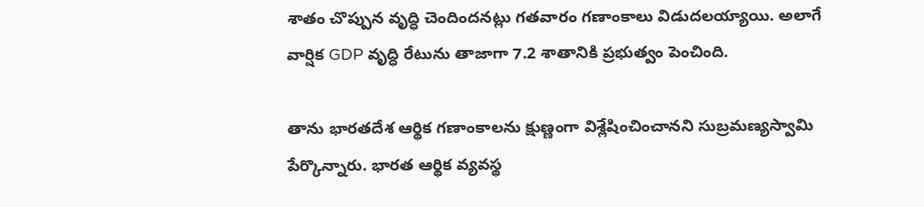శాతం చొప్పున వృద్ధి చెందిందనట్లు గతవారం గణాంకాలు విడుదలయ్యాయి. అలాగే వార్షిక GDP వృద్ధి రేటును తాజాగా 7.2 శాతానికి ప్రభుత్వం పెంచింది.

తాను భారతదేశ ఆర్థిక గణాంకాలను క్షుణ్ణంగా విశ్లేషించించానని సుబ్రమణ్యస్వామి పేర్కొన్నారు. భారత ఆర్థిక వ్యవస్థ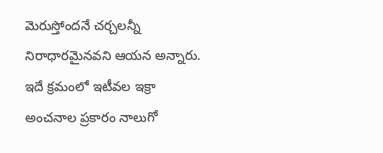మెరుస్తోందనే చర్చలన్నీ నిరాధారమైనవని ఆయన అన్నారు. ఇదే క్రమంలో ఇటీవల ఇక్రా అంచనాల ప్రకారం నాలుగో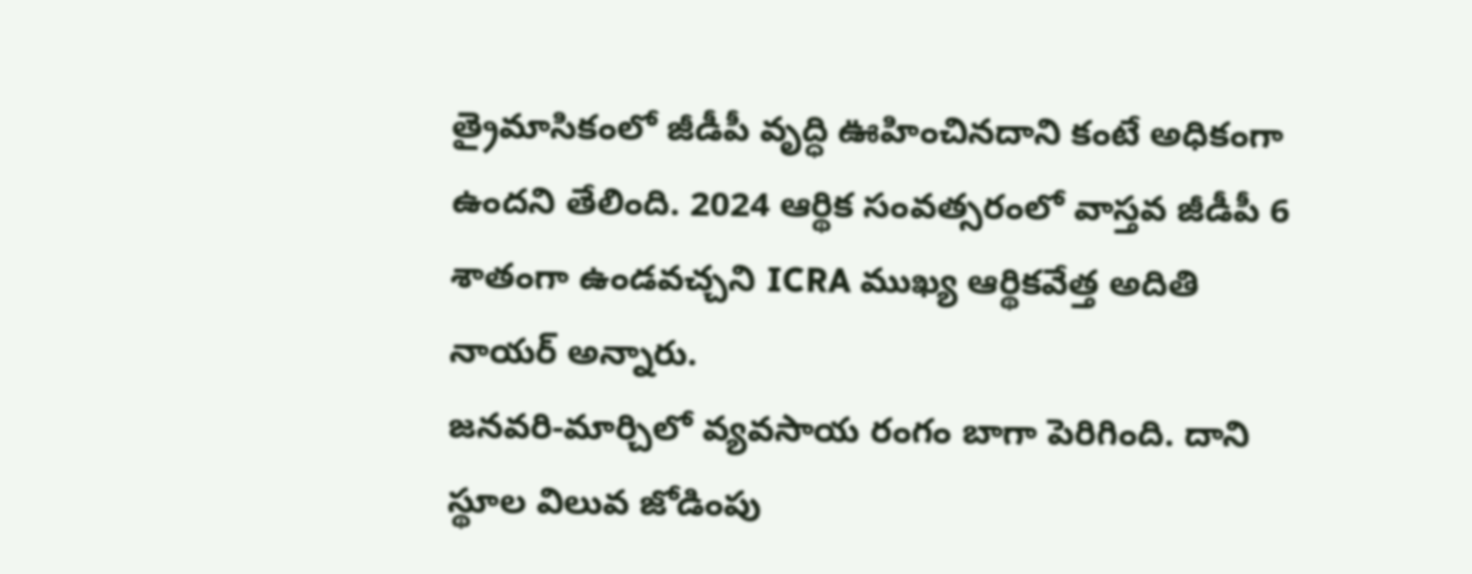త్రైమాసికంలో జీడీపీ వృద్ధి ఊహించినదాని కంటే అధికంగా ఉందని తేలింది. 2024 ఆర్థిక సంవత్సరంలో వాస్తవ జీడీపీ 6 శాతంగా ఉండవచ్చని ICRA ముఖ్య ఆర్థికవేత్త అదితి నాయర్ అన్నారు.
జనవరి-మార్చిలో వ్యవసాయ రంగం బాగా పెరిగింది. దాని స్థూల విలువ జోడింపు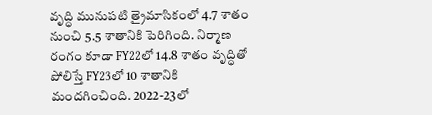వృద్ధి మునుపటి త్రైమాసికంలో 4.7 శాతం నుంచి 5.5 శాతానికి పెరిగింది. నిర్మాణ రంగం కూడా FY22లో 14.8 శాతం వృద్ధితో పోలిస్తే FY23లో 10 శాతానికి మందగించింది. 2022-23లో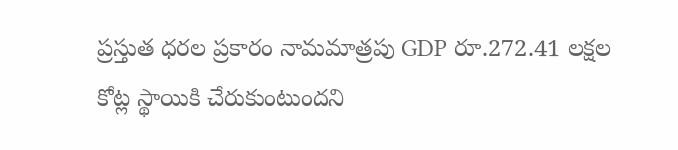ప్రస్తుత ధరల ప్రకారం నామమాత్రపు GDP రూ.272.41 లక్షల కోట్ల స్థాయికి చేరుకుంటుందని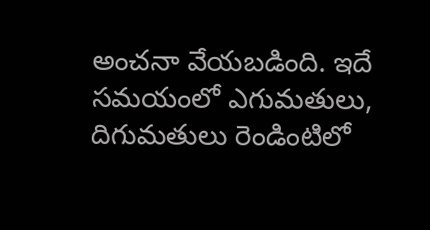అంచనా వేయబడింది. ఇదే సమయంలో ఎగుమతులు, దిగుమతులు రెండింటిలో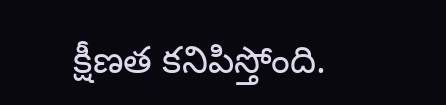క్షీణత కనిపిస్తోంది.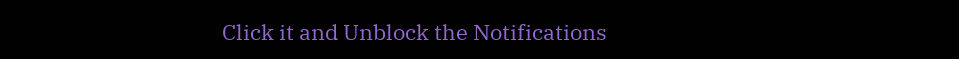Click it and Unblock the Notifications